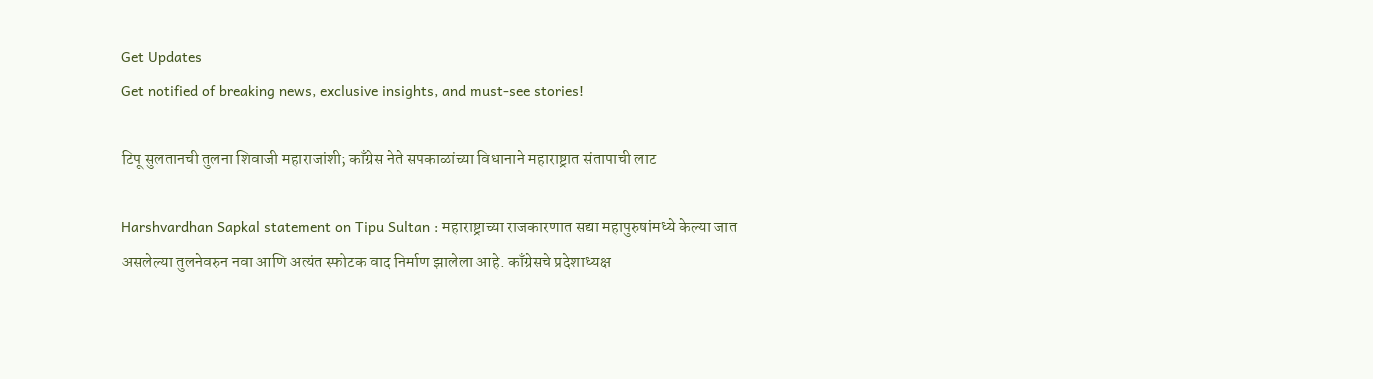Get Updates
Get notified of breaking news, exclusive insights, and must-see stories!

टिपू सुलतानची तुलना शिवाजी महाराजांशी; काँग्रेस नेते सपकाळांच्या विधानाने महाराष्ट्रात संतापाची लाट

Harshvardhan Sapkal statement on Tipu Sultan : महाराष्ट्राच्या राजकारणात सद्या महापुरुषांमध्ये केल्या जात असलेल्या तुलनेवरुन नवा आणि अत्यंत स्फोटक वाद निर्माण झालेला आहे. काँग्रेसचे प्रदेशाध्यक्ष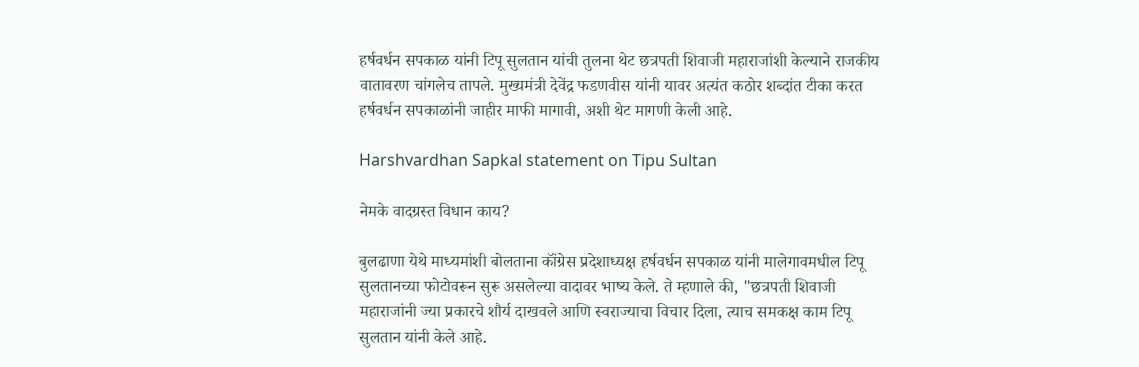हर्षवर्धन सपकाळ यांनी टिपू सुलतान यांची तुलना थेट छत्रपती शिवाजी महाराजांशी केल्याने राजकीय वातावरण चांगलेच तापले. मुख्यमंत्री देवेंद्र फडणवीस यांनी यावर अत्यंत कठोर शब्दांत टीका करत हर्षवर्धन सपकाळांनी जाहीर माफी मागावी, अशी थेट मागणी केली आहे.

Harshvardhan Sapkal statement on Tipu Sultan

नेमके वादग्रस्त विधान काय?

बुलढाणा येथे माध्यमांशी बोलताना कॉंग्रेस प्रदेशाध्यक्ष हर्षवर्धन सपकाळ यांनी मालेगावमधील टिपू सुलतानच्या फोटोवरून सुरू असलेल्या वादावर भाष्य केले. ते म्हणाले की, "छत्रपती शिवाजी महाराजांनी ज्या प्रकारचे शौर्य दाखवले आणि स्वराज्याचा विचार दिला, त्याच समकक्ष काम टिपू सुलतान यांनी केले आहे.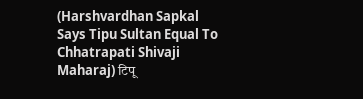(Harshvardhan Sapkal Says Tipu Sultan Equal To Chhatrapati Shivaji Maharaj) टिपू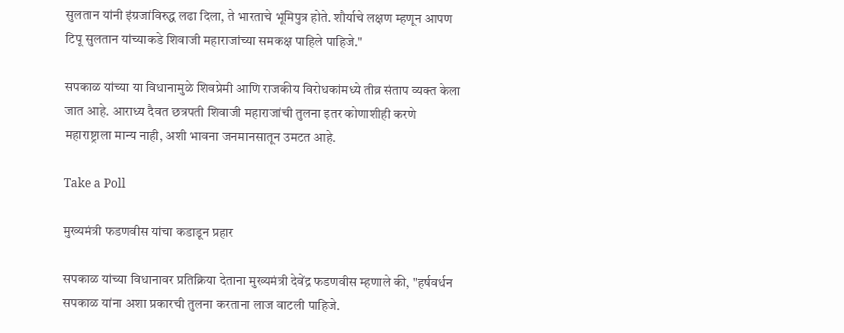सुलतान यांनी इंग्रजांविरुद्ध लढा दिला, ते भारताचे भूमिपुत्र होते. शौर्याचे लक्षण म्हणून आपण टिपू सुलतान यांच्याकडे शिवाजी महाराजांच्या समकक्ष पाहिले पाहिजे."

सपकाळ यांच्या या विधानामुळे शिवप्रेमी आणि राजकीय विरोधकांमध्ये तीव्र संताप व्यक्त केला जात आहे. आराध्य दैवत छत्रपती शिवाजी महाराजांची तुलना इतर कोणाशीही करणे महाराष्ट्राला मान्य नाही, अशी भावना जनमानसातून उमटत आहे.

Take a Poll

मुख्यमंत्री फडणवीस यांचा कडाडून प्रहार

सपकाळ यांच्या विधानावर प्रतिक्रिया देताना मुख्यमंत्री देवेंद्र फडणवीस म्हणाले की, "हर्षवर्धन सपकाळ यांना अशा प्रकारची तुलना करताना लाज वाटली पाहिजे.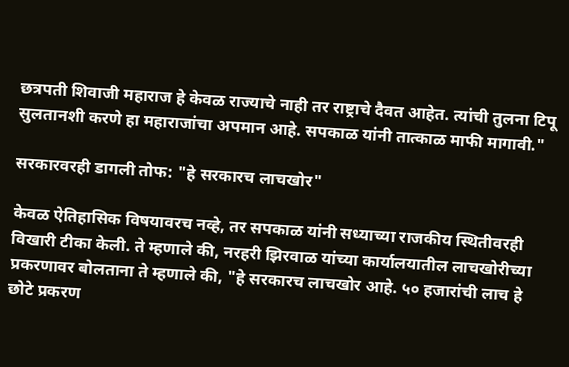छत्रपती शिवाजी महाराज हे केवळ राज्याचे नाही तर राष्ट्राचे दैवत आहेत. त्यांची तुलना टिपू सुलतानशी करणे हा महाराजांचा अपमान आहे. सपकाळ यांनी तात्काळ माफी मागावी."

सरकारवरही डागली तोफ: "हे सरकारच लाचखोर"

केवळ ऐतिहासिक विषयावरच नव्हे, तर सपकाळ यांनी सध्याच्या राजकीय स्थितीवरही विखारी टीका केली. ते म्हणाले की, नरहरी झिरवाळ यांच्या कार्यालयातील लाचखोरीच्या प्रकरणावर बोलताना ते म्हणाले की, "हे सरकारच लाचखोर आहे. ५० हजारांची लाच हे छोटे प्रकरण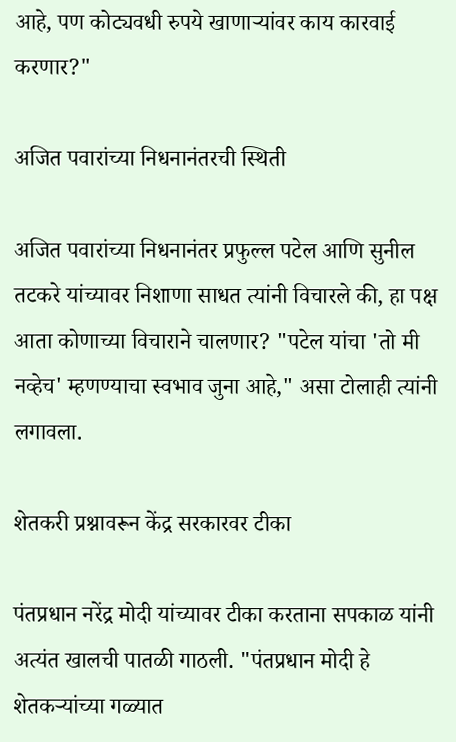आहे, पण कोट्यवधी रुपये खाणाऱ्यांवर काय कारवाई करणार?"

अजित पवारांच्या निधनानंतरची स्थिती

अजित पवारांच्या निधनानंतर प्रफुल्ल पटेल आणि सुनील तटकरे यांच्यावर निशाणा साधत त्यांनी विचारले की, हा पक्ष आता कोणाच्या विचाराने चालणार? "पटेल यांचा 'तो मी नव्हेच' म्हणण्याचा स्वभाव जुना आहे," असा टोलाही त्यांनी लगावला.

शेतकरी प्रश्नावरून केंद्र सरकारवर टीका

पंतप्रधान नरेंद्र मोदी यांच्यावर टीका करताना सपकाळ यांनी अत्यंत खालची पातळी गाठली. "पंतप्रधान मोदी हे शेतकऱ्यांच्या गळ्यात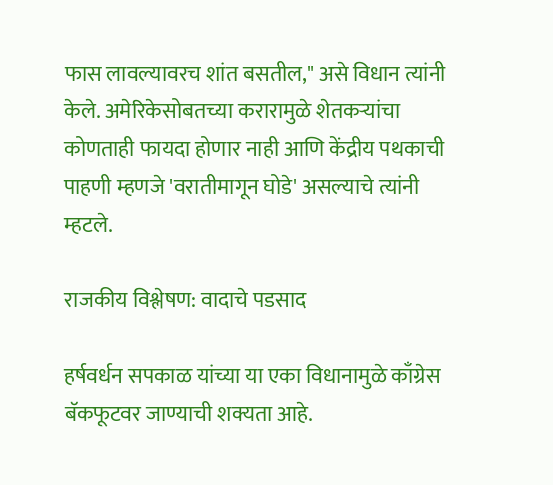फास लावल्यावरच शांत बसतील," असे विधान त्यांनी केले. अमेरिकेसोबतच्या करारामुळे शेतकऱ्यांचा कोणताही फायदा होणार नाही आणि केंद्रीय पथकाची पाहणी म्हणजे 'वरातीमागून घोडे' असल्याचे त्यांनी म्हटले.

राजकीय विश्लेषण: वादाचे पडसाद

हर्षवर्धन सपकाळ यांच्या या एका विधानामुळे काँग्रेस बॅकफूटवर जाण्याची शक्यता आहे.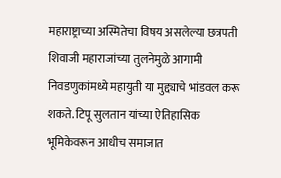महाराष्ट्राच्या अस्मितेचा विषय असलेल्या छत्रपती शिवाजी महाराजांच्या तुलनेमुळे आगामी निवडणुकांमध्ये महायुती या मुद्द्याचे भांडवल करू शकते. टिपू सुलतान यांच्या ऐतिहासिक भूमिकेवरून आधीच समाजात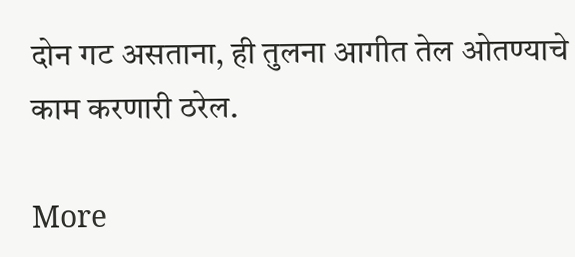दोन गट असताना, ही तुलना आगीत तेल ओतण्याचे काम करणारी ठरेल.

More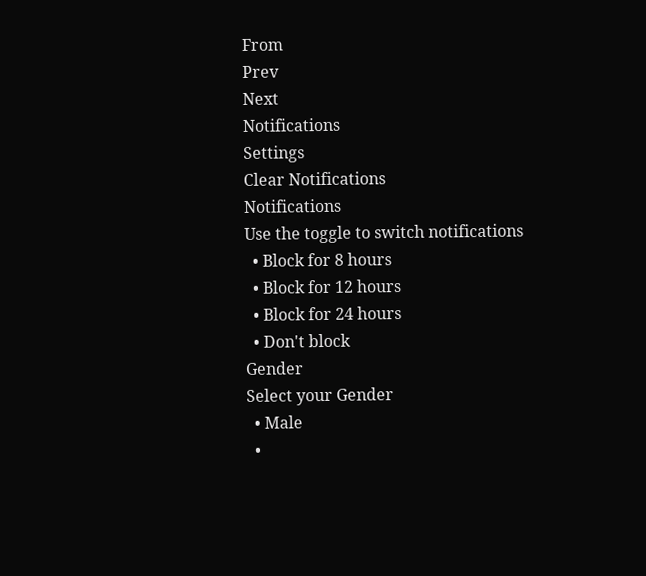From
Prev
Next
Notifications
Settings
Clear Notifications
Notifications
Use the toggle to switch notifications
  • Block for 8 hours
  • Block for 12 hours
  • Block for 24 hours
  • Don't block
Gender
Select your Gender
  • Male
  •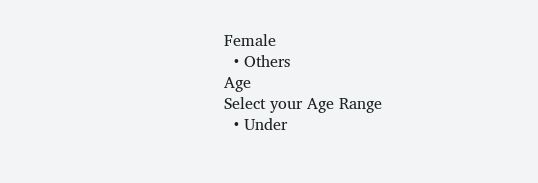Female
  • Others
Age
Select your Age Range
  • Under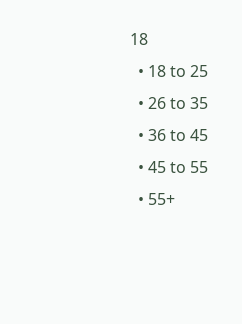18
  • 18 to 25
  • 26 to 35
  • 36 to 45
  • 45 to 55
  • 55+